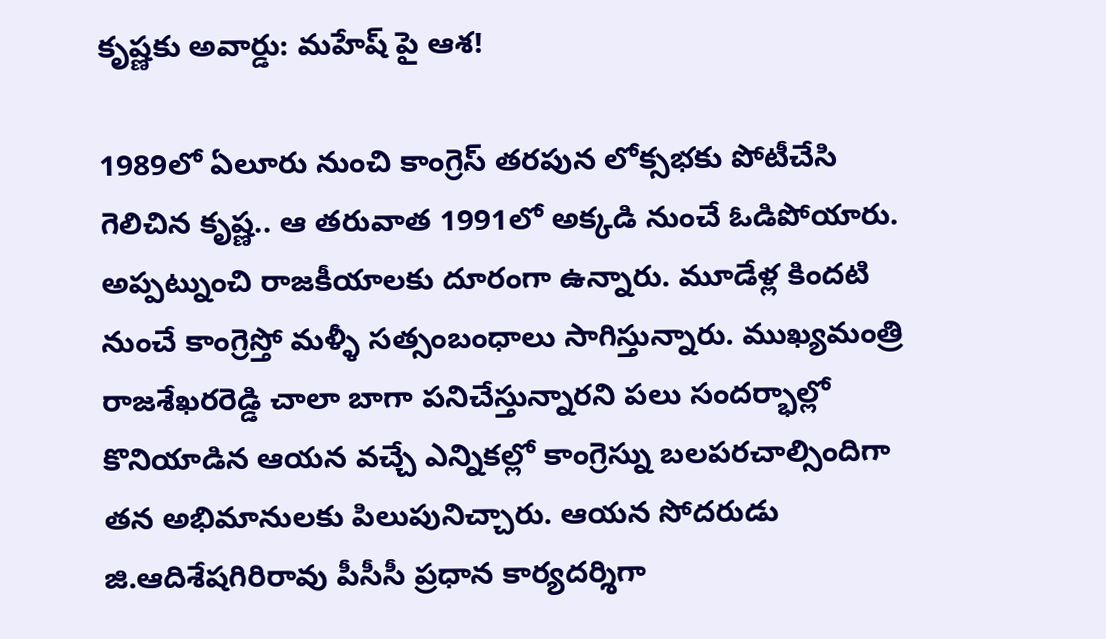కృష్ణకు అవార్డు: మహేష్ పై ఆశ!

1989లో ఏలూరు నుంచి కాంగ్రెస్ తరపున లోక్సభకు పోటీచేసి గెలిచిన కృష్ణ.. ఆ తరువాత 1991లో అక్కడి నుంచే ఓడిపోయారు. అప్పట్నుంచి రాజకీయాలకు దూరంగా ఉన్నారు. మూడేళ్ల కిందటి నుంచే కాంగ్రెస్తో మళ్ళీ సత్సంబంధాలు సాగిస్తున్నారు. ముఖ్యమంత్రి రాజశేఖరరెడ్డి చాలా బాగా పనిచేస్తున్నారని పలు సందర్భాల్లో కొనియాడిన ఆయన వచ్చే ఎన్నికల్లో కాంగ్రెస్ను బలపరచాల్సిందిగా తన అభిమానులకు పిలుపునిచ్చారు. ఆయన సోదరుడు జి.ఆదిశేషగిరిరావు పీసీసీ ప్రధాన కార్యదర్శిగా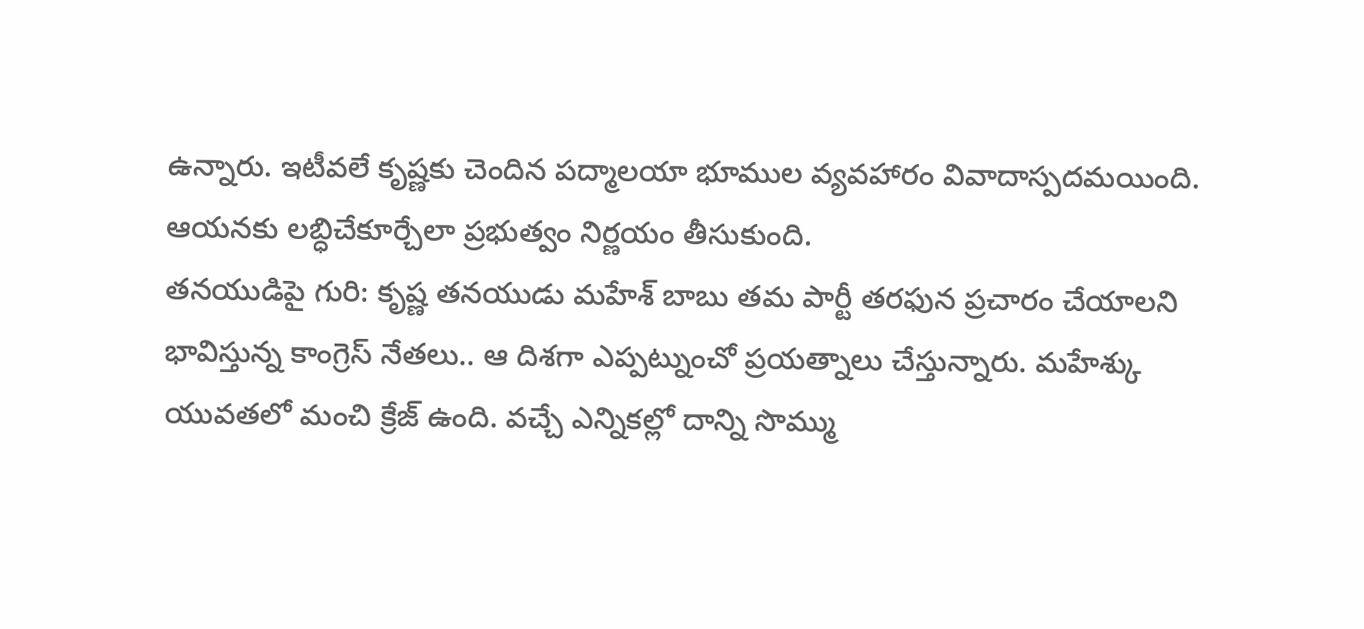ఉన్నారు. ఇటీవలే కృష్ణకు చెందిన పద్మాలయా భూముల వ్యవహారం వివాదాస్పదమయింది. ఆయనకు లబ్ధిచేకూర్చేలా ప్రభుత్వం నిర్ణయం తీసుకుంది.
తనయుడిపై గురి: కృష్ణ తనయుడు మహేశ్ బాబు తమ పార్టీ తరఫున ప్రచారం చేయాలని భావిస్తున్న కాంగ్రెస్ నేతలు.. ఆ దిశగా ఎప్పట్నుంచో ప్రయత్నాలు చేస్తున్నారు. మహేశ్కు యువతలో మంచి క్రేజ్ ఉంది. వచ్చే ఎన్నికల్లో దాన్ని సొమ్ము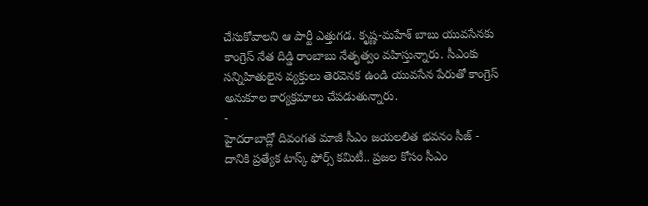చేసుకోవాలని ఆ పార్టీ ఎత్తుగడ. కృష్ణ-మహేశ్ బాబు యువసేనకు కాంగ్రెస్ నేత దిడ్డి రాంబాబు నేతృత్వం వహిస్తున్నారు. సీఎంకు సన్నిహితులైన వ్యక్తులు తెరవెనక ఉండి యువసేన పేరుతో కాంగ్రెస్ అనుకూల కార్యక్రమాలు చేపడుతున్నారు.
-
హైదరాబాద్లో దివంగత మాజీ సీఎం జయలలిత భవనం సీజ్ -
దానికి ప్రత్యేక టాస్క్ ఫోర్స్ కమిటీ.. ప్రజల కోసం సీఎం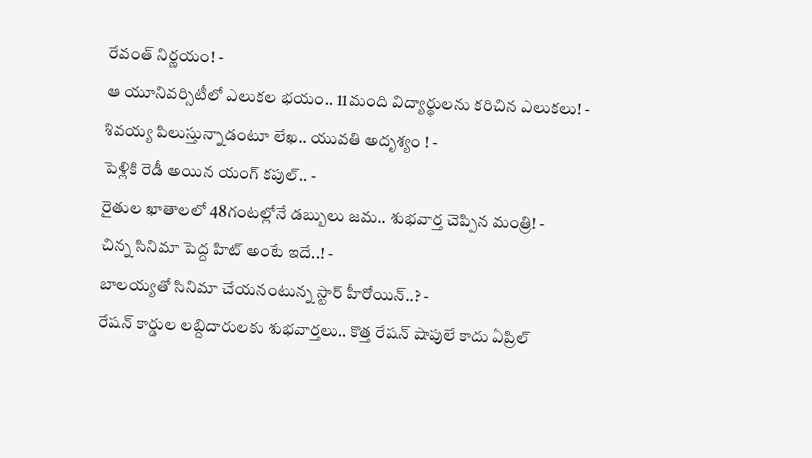రేవంత్ నిర్ణయం! -
ఆ యూనివర్సిటీలో ఎలుకల భయం.. 11మంది విద్యార్థులను కరిచిన ఎలుకలు! -
శివయ్య పిలుస్తున్నాడంటూ లేఖ.. యువతి అదృశ్యం ! -
పెళ్లికి రెడీ అయిన యంగ్ కపుల్.. -
రైతుల ఖాతాలలో 48గంటల్లోనే డబ్బులు జమ.. శుభవార్త చెప్పిన మంత్రి! -
చిన్న సినిమా పెద్ద హిట్ అంటే ఇదే..! -
బాలయ్యతో సినిమా చేయనంటున్న స్టార్ హీరోయిన్..? -
రేషన్ కార్డుల లబ్దిదారులకు శుభవార్తలు.. కొత్త రేషన్ షాపులే కాదు ఏప్రిల్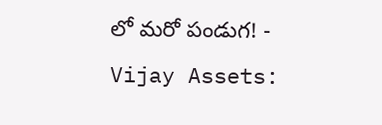లో మరో పండుగ! -
Vijay Assets: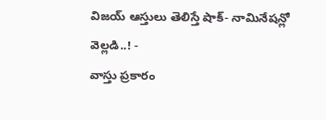విజయ్ ఆస్తులు తెలిస్తే షాక్- నామినేషన్లో వెల్లడి..! -
వాస్తు ప్రకారం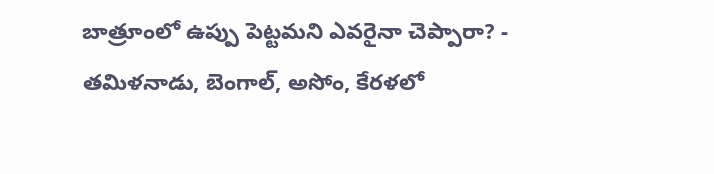బాత్రూంలో ఉప్పు పెట్టమని ఎవరైనా చెప్పారా? -
తమిళనాడు, బెంగాల్, అసోం, కేరళలో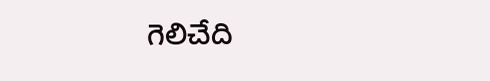గెలిచేది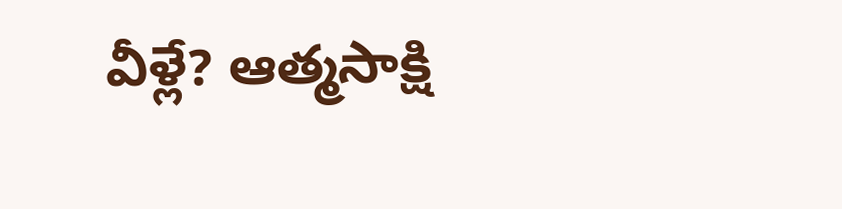వీళ్లే? ఆత్మసాక్షి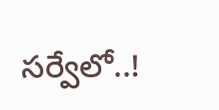సర్వేలో..!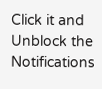Click it and Unblock the Notifications